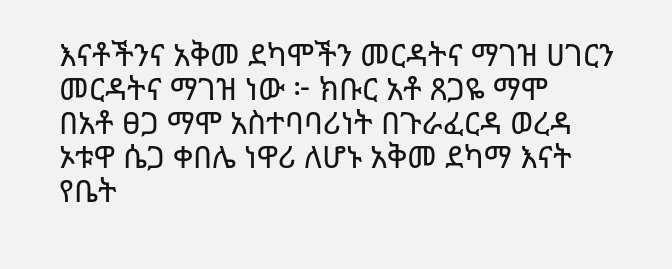እናቶችንና አቅመ ደካሞችን መርዳትና ማገዝ ሀገርን መርዳትና ማገዝ ነው ፦ ክቡር አቶ ጸጋዬ ማሞ
በአቶ ፀጋ ማሞ አስተባባሪነት በጉራፈርዳ ወረዳ ኦቱዋ ሴጋ ቀበሌ ነዋሪ ለሆኑ አቅመ ደካማ እናት የቤት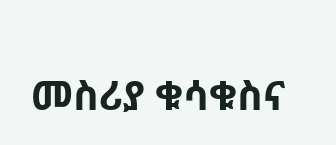መስሪያ ቁሳቁስና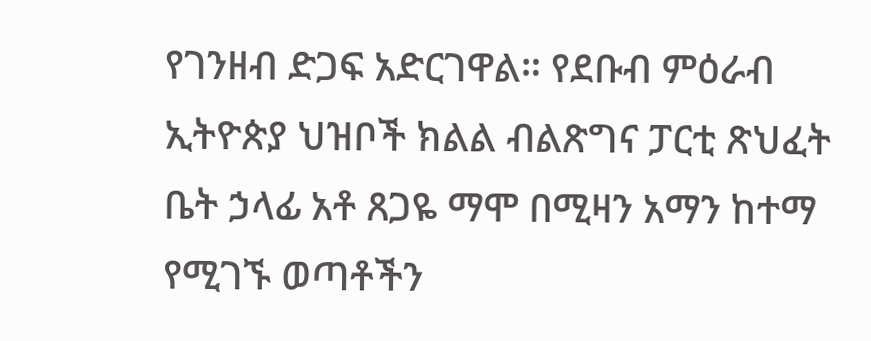የገንዘብ ድጋፍ አድርገዋል። የደቡብ ምዕራብ ኢትዮጵያ ህዝቦች ክልል ብልጽግና ፓርቲ ጽህፈት ቤት ኃላፊ አቶ ጸጋዬ ማሞ በሚዛን አማን ከተማ የሚገኙ ወጣቶችን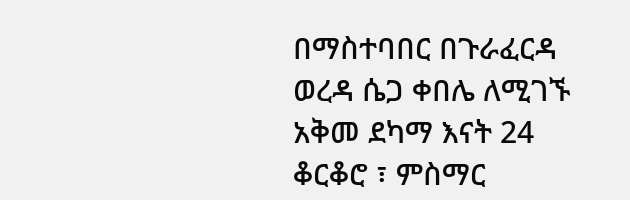በማስተባበር በጉራፈርዳ ወረዳ ሴጋ ቀበሌ ለሚገኙ አቅመ ደካማ እናት 24 ቆርቆሮ ፣ ምስማር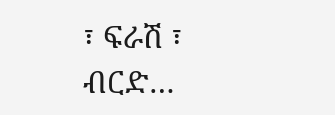፣ ፍራሽ ፣ ብርድ…